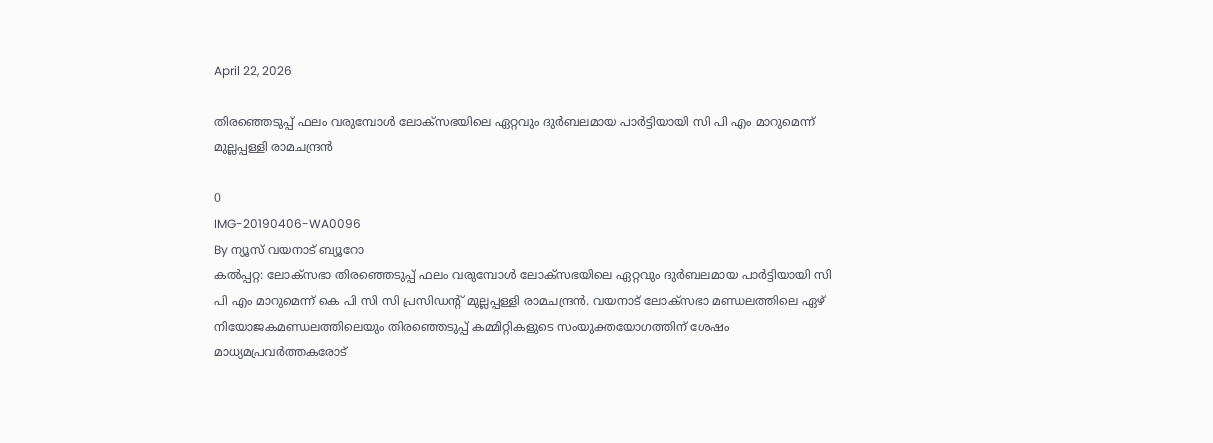April 22, 2026

തിരഞ്ഞെടുപ്പ് ഫലം വരുമ്പോള്‍ ലോക്‌സഭയിലെ ഏറ്റവും ദുര്‍ബലമായ പാര്‍ട്ടിയായി സി പി എം മാറുമെന്ന് മുല്ലപ്പള്ളി രാമചന്ദ്രന്‍

0
IMG-20190406-WA0096
By ന്യൂസ് വയനാട് ബ്യൂറോ
കല്‍പ്പറ്റ: ലോക്‌സഭാ തിരഞ്ഞെടുപ്പ് ഫലം വരുമ്പോള്‍ ലോക്‌സഭയിലെ ഏറ്റവും ദുര്‍ബലമായ പാര്‍ട്ടിയായി സി പി എം മാറുമെന്ന് കെ പി സി സി പ്രസിഡന്റ് മുല്ലപ്പള്ളി രാമചന്ദ്രന്‍. വയനാട് ലോക്‌സഭാ മണ്ഡലത്തിലെ ഏഴ് നിയോജകമണ്ഡലത്തിലെയും തിരഞ്ഞെടുപ്പ് കമ്മിറ്റികളുടെ സംയുക്തയോഗത്തിന് ശേഷം മാധ്യമപ്രവര്‍ത്തകരോട്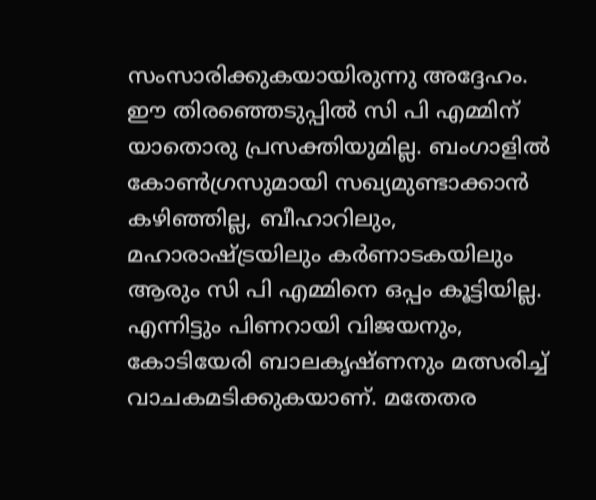സംസാരിക്കുകയായിരുന്നു അദ്ദേഹം. ഈ തിരഞ്ഞെടുപ്പില്‍ സി പി എമ്മിന് യാതൊരു പ്രസക്തിയുമില്ല. ബംഗാളില്‍ കോണ്‍ഗ്രസുമായി സഖ്യമുണ്ടാക്കാന്‍ കഴിഞ്ഞില്ല, ബീഹാറിലും, മഹാരാഷ്ട്രയിലും കര്‍ണാടകയിലും ആരും സി പി എമ്മിനെ ഒപ്പം കൂട്ടിയില്ല. എന്നിട്ടും പിണറായി വിജയനും, കോടിയേരി ബാലകൃഷ്ണനും മത്സരിച്ച് വാചകമടിക്കുകയാണ്. മതേതര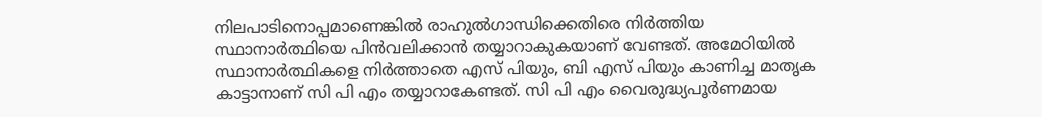നിലപാടിനൊപ്പമാണെങ്കില്‍ രാഹുല്‍ഗാന്ധിക്കെതിരെ നിര്‍ത്തിയ സ്ഥാനാര്‍ത്ഥിയെ പിന്‍വലിക്കാന്‍ തയ്യാറാകുകയാണ് വേണ്ടത്. അമേഠിയില്‍ സ്ഥാനാര്‍ത്ഥികളെ നിര്‍ത്താതെ എസ് പിയും, ബി എസ് പിയും കാണിച്ച മാതൃക കാട്ടാനാണ് സി പി എം തയ്യാറാകേണ്ടത്. സി പി എം വൈരുദ്ധ്യപൂര്‍ണമായ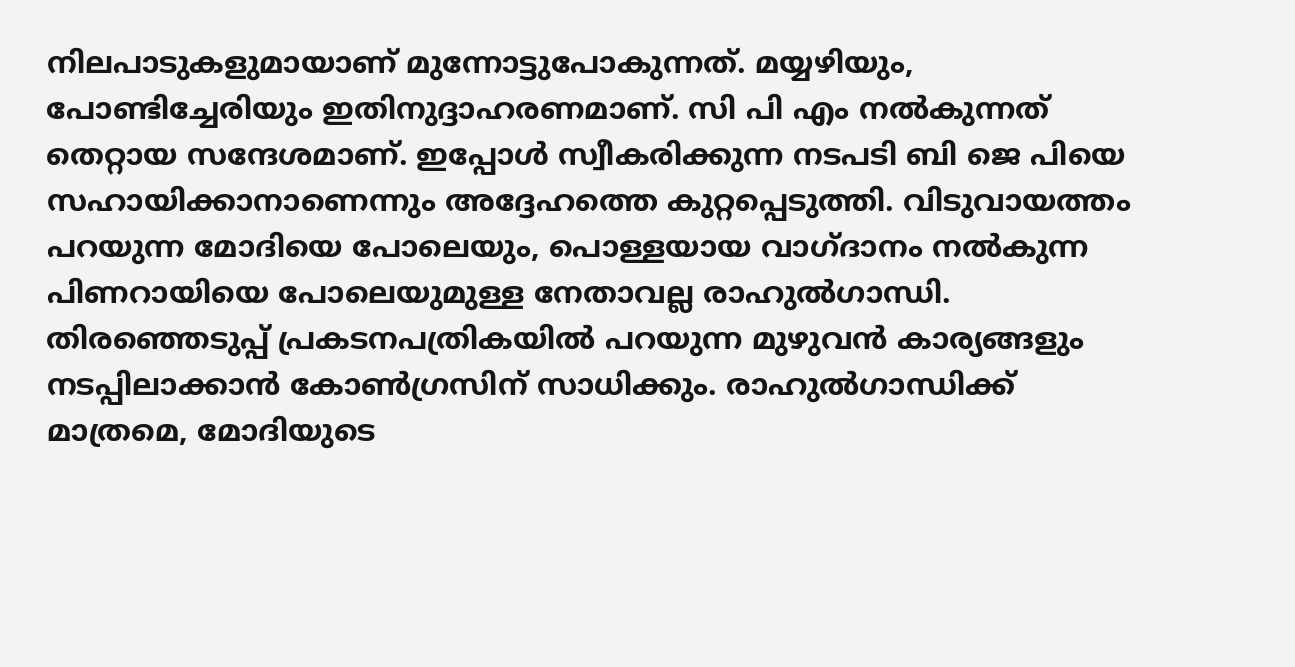നിലപാടുകളുമായാണ് മുന്നോട്ടുപോകുന്നത്. മയ്യഴിയും, പോണ്ടിച്ചേരിയും ഇതിനുദ്ദാഹരണമാണ്. സി പി എം നല്‍കുന്നത് തെറ്റായ സന്ദേശമാണ്. ഇപ്പോള്‍ സ്വീകരിക്കുന്ന നടപടി ബി ജെ പിയെ സഹായിക്കാനാണെന്നും അദ്ദേഹത്തെ കുറ്റപ്പെടുത്തി. വിടുവായത്തം പറയുന്ന മോദിയെ പോലെയും, പൊള്ളയായ വാഗ്ദാനം നല്‍കുന്ന പിണറായിയെ പോലെയുമുള്ള നേതാവല്ല രാഹുല്‍ഗാന്ധി. തിരഞ്ഞെടുപ്പ് പ്രകടനപത്രികയില്‍ പറയുന്ന മുഴുവന്‍ കാര്യങ്ങളും നടപ്പിലാക്കാന്‍ കോണ്‍ഗ്രസിന് സാധിക്കും. രാഹുല്‍ഗാന്ധിക്ക് മാത്രമെ, മോദിയുടെ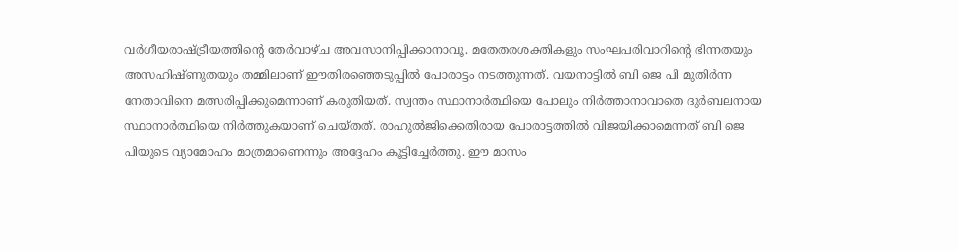വര്‍ഗീയരാഷ്ട്രീയത്തിന്റെ തേര്‍വാഴ്ച അവസാനിപ്പിക്കാനാവൂ. മതേതരശക്തികളും സംഘപരിവാറിന്റെ ഭിന്നതയും അസഹിഷ്ണുതയും തമ്മിലാണ് ഈതിരഞ്ഞെടുപ്പില്‍ പോരാട്ടം നടത്തുന്നത്. വയനാട്ടില്‍ ബി ജെ പി മുതിര്‍ന്ന നേതാവിനെ മത്സരിപ്പിക്കുമെന്നാണ് കരുതിയത്. സ്വന്തം സ്ഥാനാര്‍ത്ഥിയെ പോലും നിര്‍ത്താനാവാതെ ദുര്‍ബലനായ സ്ഥാനാര്‍ത്ഥിയെ നിര്‍ത്തുകയാണ് ചെയ്തത്. രാഹുല്‍ജിക്കെതിരായ പോരാട്ടത്തില്‍ വിജയിക്കാമെന്നത് ബി ജെ പിയുടെ വ്യാമോഹം മാത്രമാണെന്നും അദ്ദേഹം കൂട്ടിച്ചേര്‍ത്തു. ഈ മാസം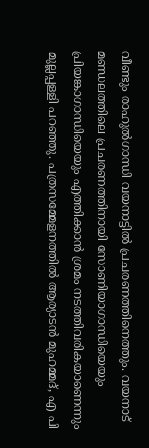വീണ്ടും രാഹുല്‍ഗാന്ധി വയനാട്ടില്‍ പ്രചരണത്തിനെത്തും. വയനാട് മണ്ഡലത്തിലെ പ്രചരണത്തിനായി സോണിയാഗാന്ധിയെയും പ്രിയങ്കാഗാന്ധിയെയും എത്തിക്കാന്‍ ശ്രമം നടത്തിവരികയാണെന്നും മുല്ലപ്പള്ളി പറഞ്ഞു. പത്രസമ്മേളനത്തില്‍ ആര്യാടന്‍ മുഹമ്മദ്, എ പി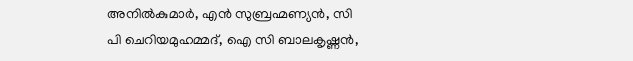അനില്‍കുമാര്‍, എന്‍ സുബ്രഹ്മണ്യന്‍, സി പി ചെറിയമുഹമ്മദ്, ഐ സി ബാലകൃഷ്ണന്‍,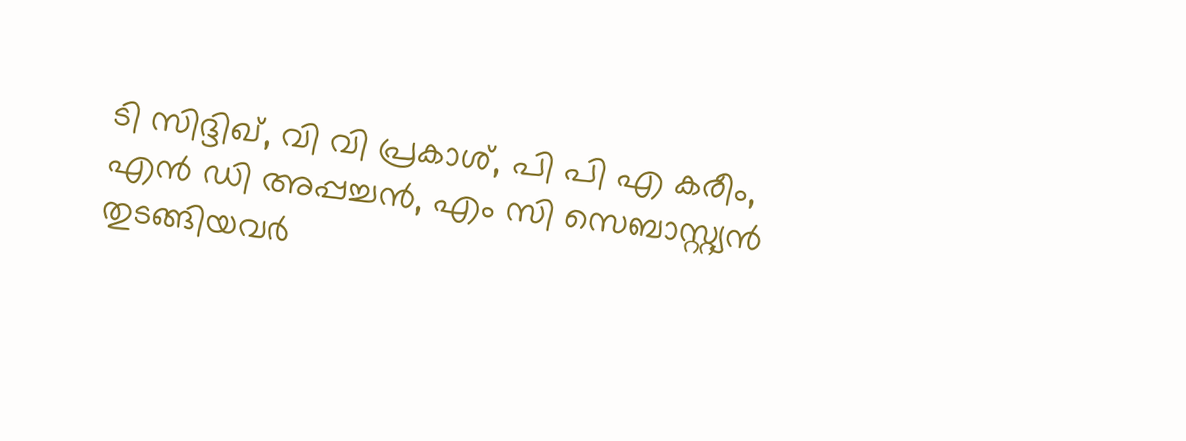ടി സിദ്ദിഖ്, വി വി പ്രകാശ്, പി പി എ കരീം, എന്‍ ഡി അപ്പച്ചന്‍, എം സി സെബാസ്റ്റ്യന്‍ തുടങ്ങിയവര്‍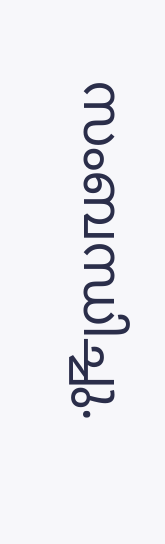സംബന്ധിച്ചു.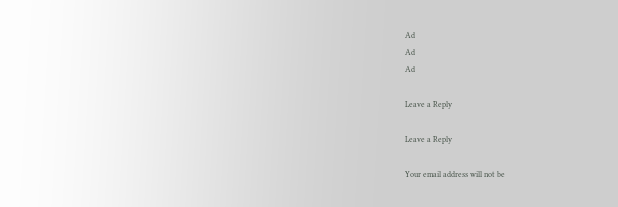Ad
Ad
Ad

Leave a Reply

Leave a Reply

Your email address will not be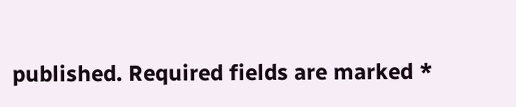published. Required fields are marked *